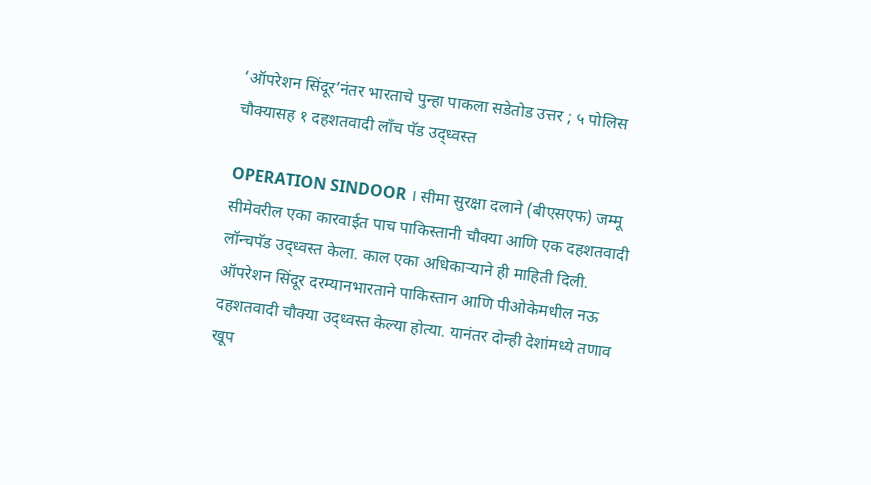‘ऑपरेशन सिंदूर’नंतर भारताचे पुन्हा पाकला सडेतोड उत्तर ; ५ पोलिस चौक्यासह १ दहशतवादी लाँच पॅड उद्ध्वस्त

OPERATION SINDOOR । सीमा सुरक्षा दलाने (बीएसएफ) जम्मू सीमेवरील एका कारवाईत पाच पाकिस्तानी चौक्या आणि एक दहशतवादी लॉन्चपॅड उद्ध्वस्त केला. काल एका अधिकाऱ्याने ही माहिती दिली. ऑपरेशन सिंदूर दरम्यानभारताने पाकिस्तान आणि पीओकेमधील नऊ दहशतवादी चौक्या उद्ध्वस्त केल्या होत्या. यानंतर दोन्ही देशांमध्ये तणाव खूप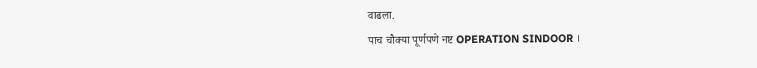वाढला.
पाच चौक्या पूर्णपणे नष्ट OPERATION SINDOOR ।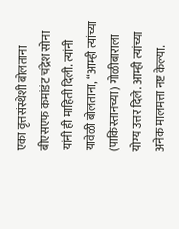एका वृत्तसंस्थेशी बोलताना बीएसएफ कमांडंट चंद्रेश सोना यांनी ही माहिती दिली. त्यांनी यावेळी बोलताना, “आम्ही त्यांच्या (पाकिस्तानच्या) गोळीबाराला योग्य उत्तर दिले. आम्ही त्यांच्या अनेक मालमत्ता नष्ट केल्या.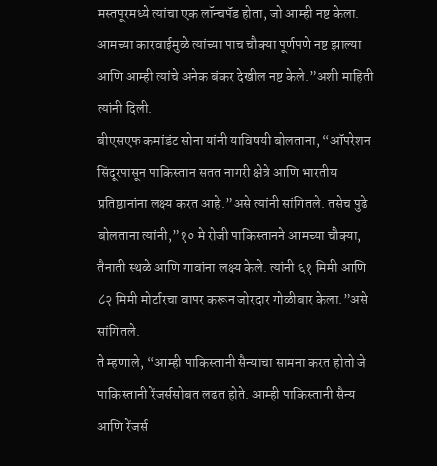मस्तपूरमध्ये त्यांचा एक लॉन्चपॅड होता, जो आम्ही नष्ट केला. आमच्या कारवाईमुळे त्यांच्या पाच चौक्या पूर्णपणे नष्ट झाल्या आणि आम्ही त्यांचे अनेक बंकर देखील नष्ट केले.”अशी माहिती त्यांनी दिली.
बीएसएफ कमांडंट सोना यांनी याविषयी बोलताना, “ऑपरेशन सिंदूरपासून पाकिस्तान सतत नागरी क्षेत्रे आणि भारतीय प्रतिष्ठानांना लक्ष्य करत आहे.”असे त्यांनी सांगितले. तसेच पुढे बोलताना त्यांनी,”१० मे रोजी पाकिस्तानने आमच्या चौक्या, तैनाती स्थळे आणि गावांना लक्ष्य केले. त्यांनी ६१ मिमी आणि ८२ मिमी मोर्टारचा वापर करून जोरदार गोळीबार केला.”असे सांगितले.
ते म्हणाले, “आम्ही पाकिस्तानी सैन्याचा सामना करत होतो जे पाकिस्तानी रेंजर्ससोबत लढत होते. आम्ही पाकिस्तानी सैन्य आणि रेंजर्स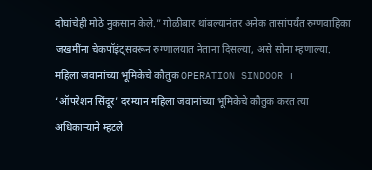दोघांचेही मोठे नुकसान केले.” गोळीबार थांबल्यानंतर अनेक तासांपर्यंत रुग्णवाहिका जखमींना चेकपॉइंट्सवरून रुग्णालयात नेताना दिसल्या, असे सोना म्हणाल्या.
महिला जवानांच्या भूमिकेचे कौतुक OPERATION SINDOOR ।
‘ऑपरेशन सिंदूर’ दरम्यान महिला जवानांच्या भूमिकेचे कौतुक करत त्या अधिकाऱ्याने म्हटले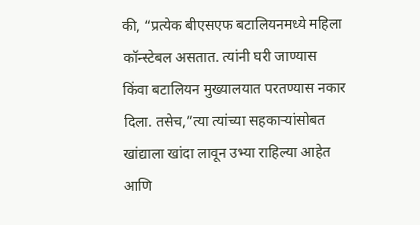की, “प्रत्येक बीएसएफ बटालियनमध्ये महिला कॉन्स्टेबल असतात. त्यांनी घरी जाण्यास किंवा बटालियन मुख्यालयात परतण्यास नकार दिला. तसेच,”त्या त्यांच्या सहकाऱ्यांसोबत खांद्याला खांदा लावून उभ्या राहिल्या आहेत आणि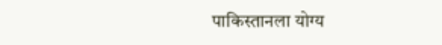पाकिस्तानला योग्य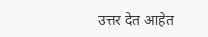उत्तर देत आहेत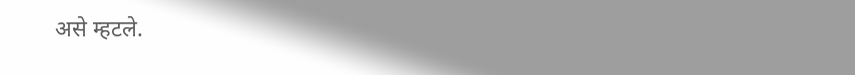असे म्हटले.